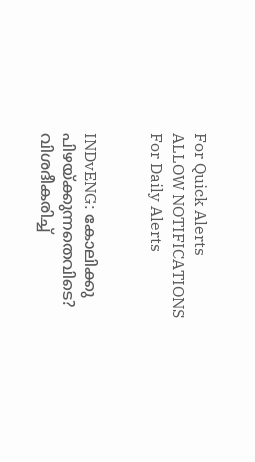For Quick Alerts
ALLOW NOTIFICATIONS
For Daily Alerts


INDvENG: കോലിക്കു പിഴയ്ക്കുന്നതെവിടെ? വിശദീകരിച്ച്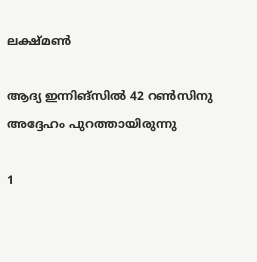ലക്ഷ്മണ്‍

ആദ്യ ഇന്നിങ്‌സില്‍ 42 റണ്‍സിനു അദ്ദേഹം പുറത്തായിരുന്നു

1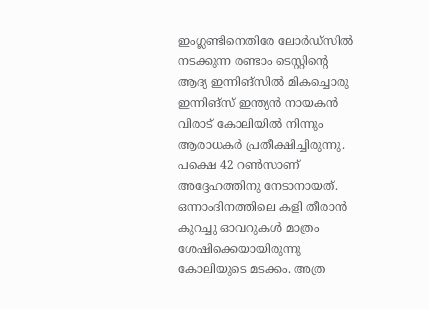ഇംഗ്ലണ്ടിനെതിരേ ലോര്‍ഡ്‌സില്‍ നടക്കുന്ന രണ്ടാം ടെസ്റ്റിന്റെ ആദ്യ ഇന്നിങ്‌സില്‍ മികച്ചൊരു ഇന്നിങ്‌സ് ഇന്ത്യന്‍ നായകന്‍ വിരാട് കോലിയില്‍ നിന്നും ആരാധകര്‍ പ്രതീക്ഷിച്ചിരുന്നു. പക്ഷെ 42 റണ്‍സാണ് അദ്ദേഹത്തിനു നേടാനായത്. ഒന്നാംദിനത്തിലെ കളി തീരാന്‍ കുറച്ചു ഓവറുകള്‍ മാത്രം ശേഷിക്കെയായിരുന്നു കോലിയുടെ മടക്കം. അത്ര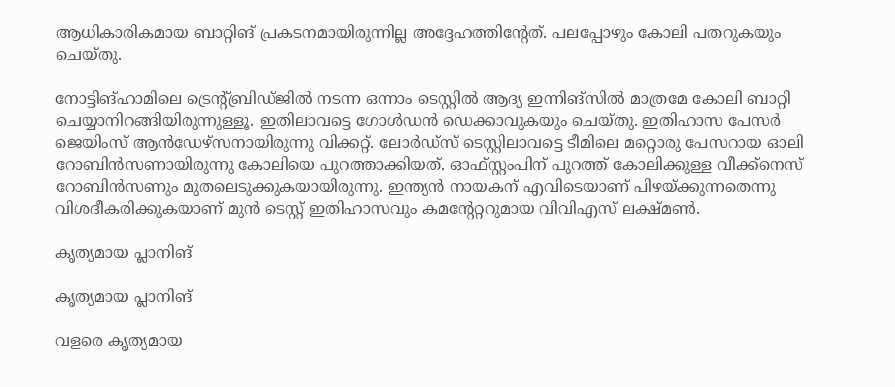ആധികാരികമായ ബാറ്റിങ് പ്രകടനമായിരുന്നില്ല അദ്ദേഹത്തിന്റേത്. പലപ്പോഴും കോലി പതറുകയും ചെയ്തു.

നോട്ടിങ്ഹാമിലെ ട്രെന്റ്ബ്രിഡ്ജില്‍ നടന്ന ഒന്നാം ടെസ്റ്റില്‍ ആദ്യ ഇന്നിങ്‌സില്‍ മാത്രമേ കോലി ബാറ്റി ചെയ്യാനിറങ്ങിയിരുന്നുള്ളൂ. ഇതിലാവട്ടെ ഗോള്‍ഡന്‍ ഡെക്കാവുകയും ചെയ്തു. ഇതിഹാസ പേസര്‍ ജെയിംസ് ആന്‍ഡേഴ്‌സനായിരുന്നു വിക്കറ്റ്. ലോര്‍ഡ്‌സ് ടെസ്റ്റിലാവട്ടെ ടീമിലെ മറ്റൊരു പേസറായ ഓലി റോബിന്‍സണായിരുന്നു കോലിയെ പുറത്താക്കിയത്. ഓഫ്സ്റ്റംപിന് പുറത്ത് കോലിക്കുള്ള വീക്ക്‌നെസ് റോബിന്‍സണും മുതലെടുക്കുകയായിരുന്നു. ഇന്ത്യന്‍ നായകന് എവിടെയാണ് പിഴയ്ക്കുന്നതെന്നു വിശദീകരിക്കുകയാണ് മുന്‍ ടെസ്റ്റ് ഇതിഹാസവും കമന്റേറ്ററുമായ വിവിഎസ് ലക്ഷ്മണ്‍.

കൃത്യമായ പ്ലാനിങ്

കൃത്യമായ പ്ലാനിങ്

വളരെ കൃത്യമായ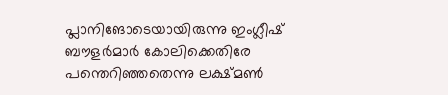പ്ലാനിങോടെയായിരുന്നു ഇംഗ്ലീഷ് ബൗളര്‍മാര്‍ കോലിക്കെതിരേ പന്തെറിഞ്ഞതെന്നു ലക്ഷ്മണ്‍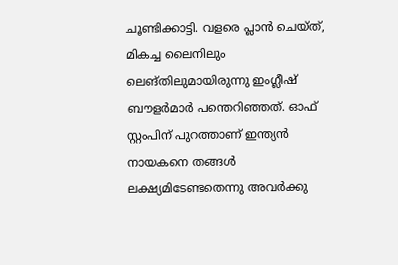ചൂണ്ടിക്കാട്ടി. വളരെ പ്ലാന്‍ ചെയ്ത്, മികച്ച ലൈനിലും ലെങ്തിലുമായിരുന്നു ഇംഗ്ലീഷ് ബൗളര്‍മാര്‍ പന്തെറിഞ്ഞത്. ഓഫ് സ്റ്റംപിന് പുറത്താണ് ഇന്ത്യന്‍ നായകനെ തങ്ങള്‍ ലക്ഷ്യമിടേണ്ടതെന്നു അവര്‍ക്കു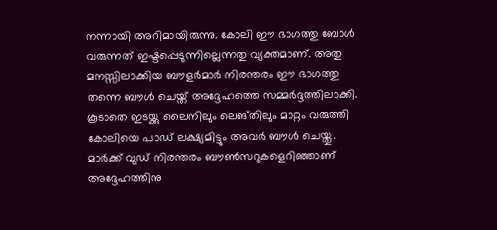നന്നായി അറിമായിരുന്നു. കോലി ഈ ഭാഗത്തു ബോള്‍ വരുന്നത് ഇഷ്ടപ്പെടുന്നില്ലെന്നതു വ്യക്തമാണ്. അതു മനസ്സിലാക്കിയ ബൗളര്‍മാര്‍ നിരന്തരം ഈ ഭാഗത്തു തന്നെ ബൗള്‍ ചെയ്ത് അദ്ദേഹത്തെ സമ്മര്‍ദ്ദത്തിലാക്കി. കൂടാതെ ഇടയ്ക്കു ലൈനിലും ലെങ്തിലും മാറ്റം വരുത്തി കോലിയെ പാഡ് ലക്ഷ്യമിട്ടും അവര്‍ ബൗള്‍ ചെയ്തു. മാര്‍ക്ക് വുഡ് നിരന്തരം ബൗണ്‍സറുകളെറിഞ്ഞാണ് അദ്ദേഹത്തിനു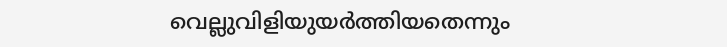വെല്ലുവിളിയുയര്‍ത്തിയതെന്നും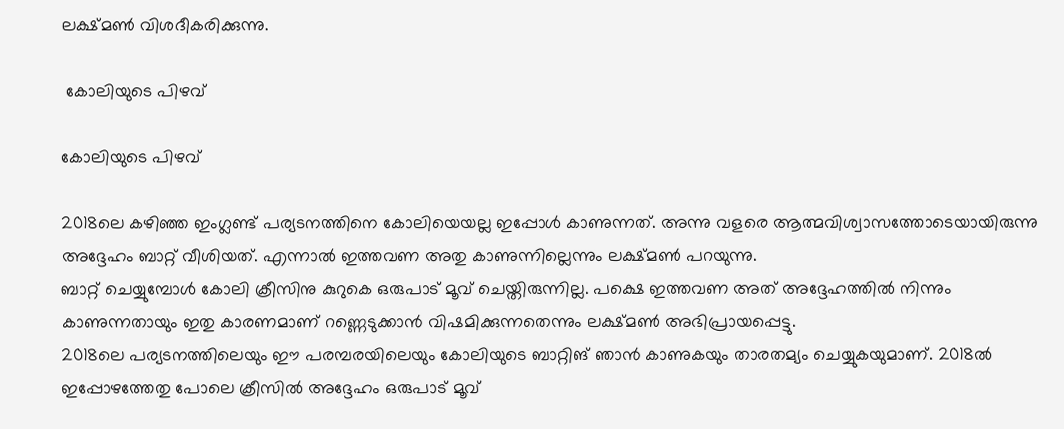ലക്ഷ്മണ്‍ വിശദീകരിക്കുന്നു.

 കോലിയുടെ പിഴവ്

കോലിയുടെ പിഴവ്

2018ലെ കഴിഞ്ഞ ഇംഗ്ലണ്ട് പര്യടനത്തിനെ കോലിയെയല്ല ഇപ്പോള്‍ കാണുന്നത്. അന്നു വളരെ ആത്മവിശ്വാസത്തോടെയായിരുന്നു അദ്ദേഹം ബാറ്റ് വീശിയത്. എന്നാല്‍ ഇത്തവണ അതു കാണുന്നില്ലെന്നും ലക്ഷ്മണ്‍ പറയുന്നു.
ബാറ്റ് ചെയ്യുമ്പോള്‍ കോലി ക്രീസിനു കുറുകെ ഒരുപാട് മൂവ് ചെയ്തിരുന്നില്ല. പക്ഷെ ഇത്തവണ അത് അദ്ദേഹത്തില്‍ നിന്നും കാണുന്നതായും ഇതു കാരണമാണ് റണ്ണെടുക്കാന്‍ വിഷമിക്കുന്നതെന്നും ലക്ഷ്മണ്‍ അഭിപ്രായപ്പെട്ടു.
2018ലെ പര്യടനത്തിലെയും ഈ പരമ്പരയിലെയും കോലിയുടെ ബാറ്റിങ് ഞാന്‍ കാണുകയും താരതമ്യം ചെയ്യുകയുമാണ്. 2018ല്‍ ഇപ്പോഴത്തേതു പോലെ ക്രീസില്‍ അദ്ദേഹം ഒരുപാട് മൂവ്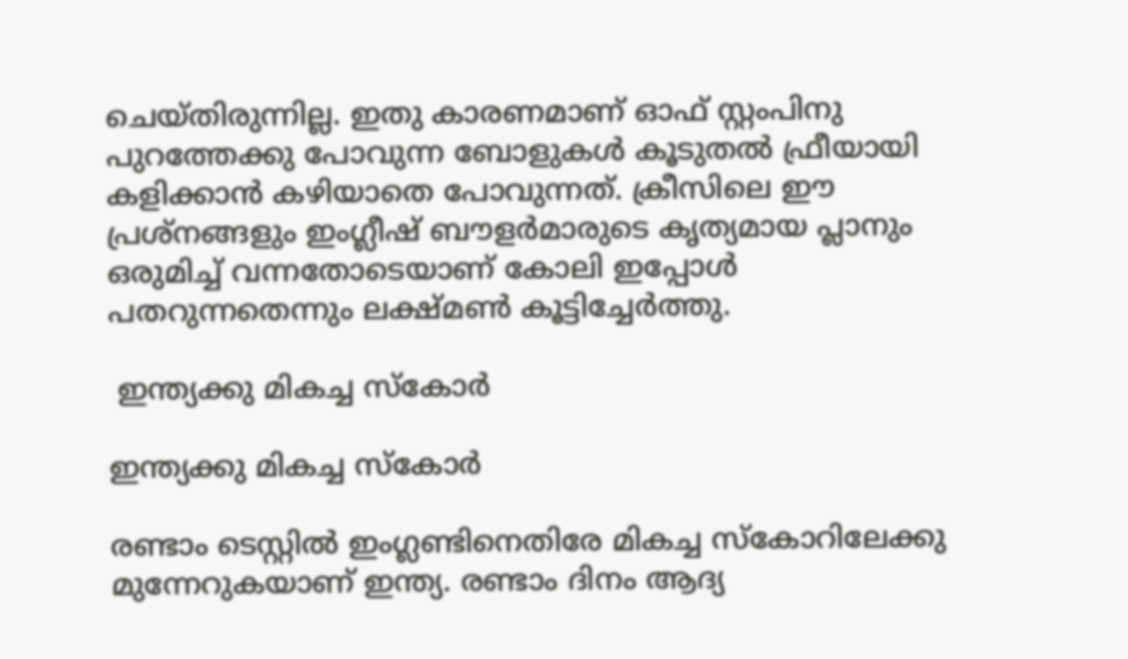ചെയ്തിരുന്നില്ല. ഇതു കാരണമാണ് ഓഫ് സ്റ്റംപിനു പുറത്തേക്കു പോവുന്ന ബോളുകള്‍ കൂടുതല്‍ ഫ്രീയായി കളിക്കാന്‍ കഴിയാതെ പോവുന്നത്. ക്രീസിലെ ഈ പ്രശ്‌നങ്ങളും ഇംഗ്ലീഷ് ബൗളര്‍മാരുടെ കൃത്യമായ പ്ലാനും ഒരുമിച്ച് വന്നതോടെയാണ് കോലി ഇപ്പോള്‍ പതറുന്നതെന്നും ലക്ഷ്മണ്‍ കൂട്ടിച്ചേര്‍ത്തു.

 ഇന്ത്യക്കു മികച്ച സ്‌കോര്‍

ഇന്ത്യക്കു മികച്ച സ്‌കോര്‍

രണ്ടാം ടെസ്റ്റില്‍ ഇംഗ്ലണ്ടിനെതിരേ മികച്ച സ്‌കോറിലേക്കു മുന്നേറുകയാണ് ഇന്ത്യ. രണ്ടാം ദിനം ആദ്യ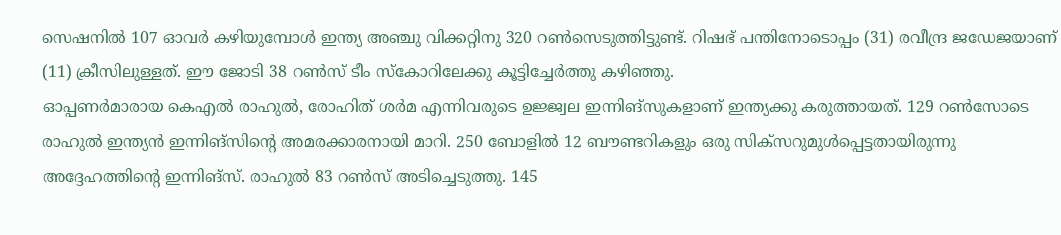സെഷനില്‍ 107 ഓവര്‍ കഴിയുമ്പോള്‍ ഇന്ത്യ അഞ്ചു വിക്കറ്റിനു 320 റണ്‍സെടുത്തിട്ടുണ്ട്. റിഷഭ് പന്തിനോടൊപ്പം (31) രവീന്ദ്ര ജഡേജയാണ് (11) ക്രീസിലുള്ളത്. ഈ ജോടി 38 റണ്‍സ് ടീം സ്‌കോറിലേക്കു കൂട്ടിച്ചേര്‍ത്തു കഴിഞ്ഞു.
ഓപ്പണര്‍മാരായ കെഎല്‍ രാഹുല്‍, രോഹിത് ശര്‍മ എന്നിവരുടെ ഉജ്ജ്വല ഇന്നിങ്‌സുകളാണ് ഇന്ത്യക്കു കരുത്തായത്. 129 റണ്‍സോടെ രാഹുല്‍ ഇന്ത്യന്‍ ഇന്നിങ്‌സിന്റെ അമരക്കാരനായി മാറി. 250 ബോളില്‍ 12 ബൗണ്ടറികളും ഒരു സിക്‌സറുമുള്‍പ്പെട്ടതായിരുന്നു അദ്ദേഹത്തിന്റെ ഇന്നിങ്‌സ്. രാഹുല്‍ 83 റണ്‍സ് അടിച്ചെടുത്തു. 145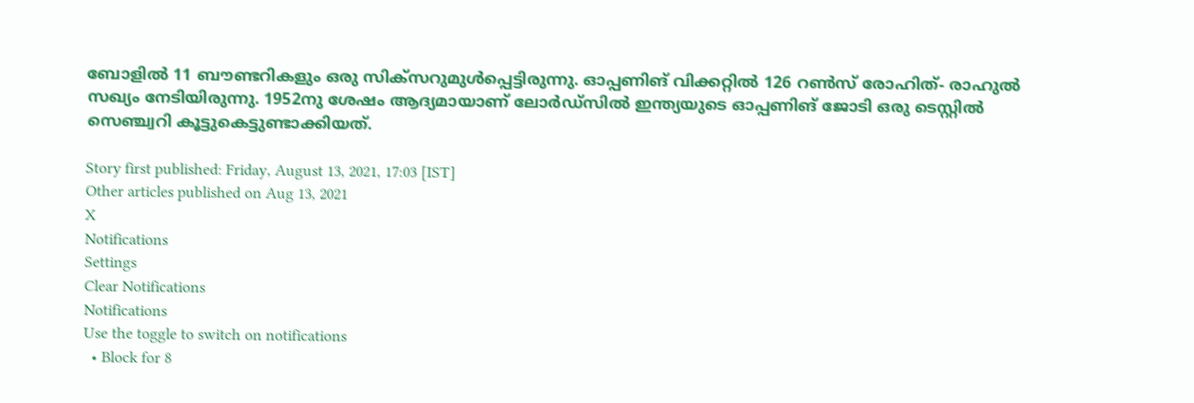ബോളില്‍ 11 ബൗണ്ടറികളും ഒരു സിക്‌സറുമുള്‍പ്പെട്ടിരുന്നു. ഓപ്പണിങ് വിക്കറ്റില്‍ 126 റണ്‍സ് രോഹിത്- രാഹുല്‍ സഖ്യം നേടിയിരുന്നു. 1952നു ശേഷം ആദ്യമായാണ് ലോര്‍ഡ്‌സില്‍ ഇന്ത്യയുടെ ഓപ്പണിങ് ജോടി ഒരു ടെസ്റ്റില്‍ സെഞ്ച്വറി കൂട്ടുകെട്ടുണ്ടാക്കിയത്.

Story first published: Friday, August 13, 2021, 17:03 [IST]
Other articles published on Aug 13, 2021
X
Notifications
Settings
Clear Notifications
Notifications
Use the toggle to switch on notifications
  • Block for 8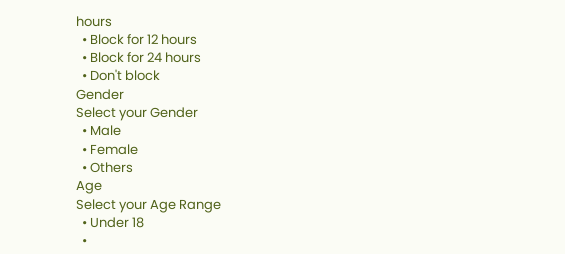hours
  • Block for 12 hours
  • Block for 24 hours
  • Don't block
Gender
Select your Gender
  • Male
  • Female
  • Others
Age
Select your Age Range
  • Under 18
  •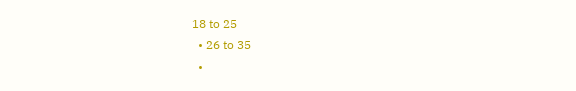18 to 25
  • 26 to 35
  •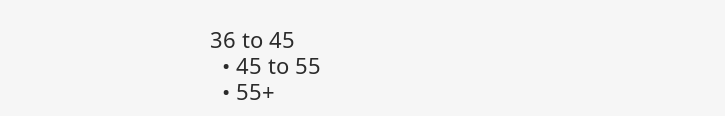36 to 45
  • 45 to 55
  • 55+